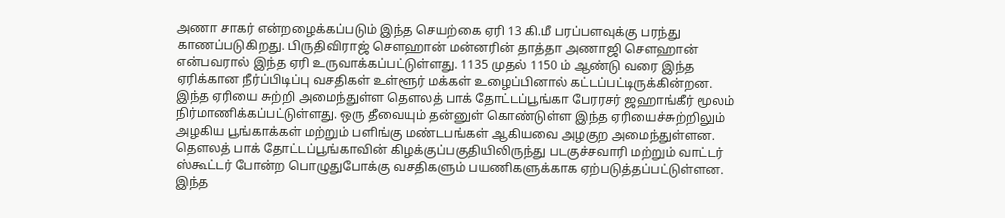அணா சாகர் என்றழைக்கப்படும் இந்த செயற்கை ஏரி 13 கி.மீ பரப்பளவுக்கு பரந்து காணப்படுகிறது. பிருதிவிராஜ் சௌஹான் மன்னரின் தாத்தா அணாஜி சௌஹான் என்பவரால் இந்த ஏரி உருவாக்கப்பட்டுள்ளது. 1135 முதல் 1150 ம் ஆண்டு வரை இந்த ஏரிக்கான நீர்ப்பிடிப்பு வசதிகள் உள்ளூர் மக்கள் உழைப்பினால் கட்டப்பட்டிருக்கின்றன.
இந்த ஏரியை சுற்றி அமைந்துள்ள தௌலத் பாக் தோட்டப்பூங்கா பேரரசர் ஜஹாங்கீர் மூலம் நிர்மாணிக்கப்பட்டுள்ளது. ஒரு தீவையும் தன்னுள் கொண்டுள்ள இந்த ஏரியைச்சுற்றிலும் அழகிய பூங்காக்கள் மற்றும் பளிங்கு மண்டபங்கள் ஆகியவை அழகுற அமைந்துள்ளன.
தௌலத் பாக் தோட்டப்பூங்காவின் கிழக்குப்பகுதியிலிருந்து படகுச்சவாரி மற்றும் வாட்டர் ஸ்கூட்டர் போன்ற பொழுதுபோக்கு வசதிகளும் பயணிகளுக்காக ஏற்படுத்தப்பட்டுள்ளன.
இந்த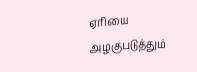ஏரியை அழகுபடுத்தும்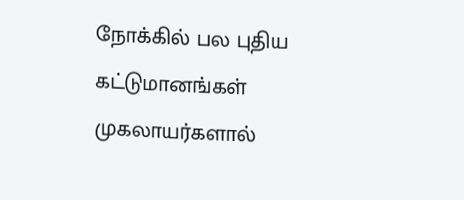நோக்கில் பல புதிய கட்டுமானங்கள் முகலாயர்களால்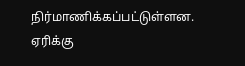நிர்மாணிக்கப்பட்டுள்ளன. ஏரிக்கு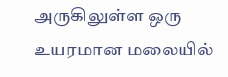அருகிலுள்ள ஒரு உயரமான மலையில்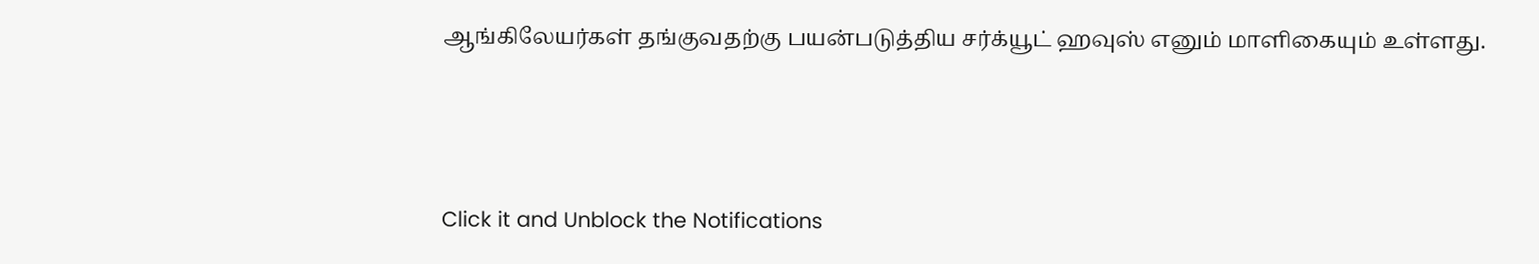ஆங்கிலேயர்கள் தங்குவதற்கு பயன்படுத்திய சர்க்யூட் ஹவுஸ் எனும் மாளிகையும் உள்ளது.



Click it and Unblock the Notifications